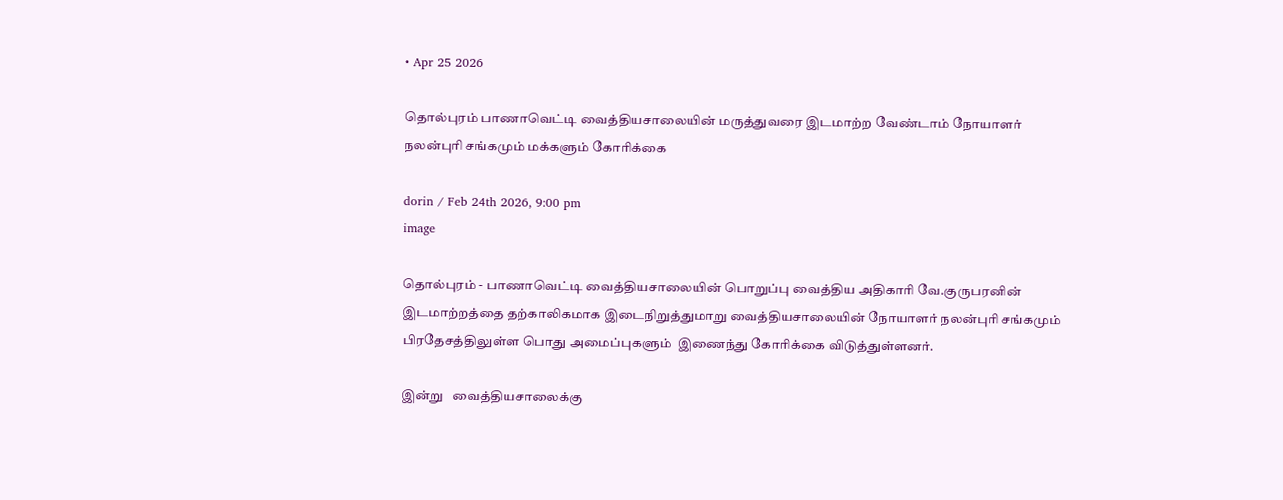• Apr 25 2026

தொல்புரம் பாணாவெட்டி வைத்தியசாலையின் மருத்துவரை இடமாற்ற வேண்டாம் நோயாளர் நலன்புரி சங்கமும் மக்களும் கோரிக்கை

dorin / Feb 24th 2026, 9:00 pm
image

தொல்புரம் - பாணாவெட்டி வைத்தியசாலையின் பொறுப்பு வைத்திய அதிகாரி வே.குருபரனின் இடமாற்றத்தை தற்காலிகமாக இடைநிறுத்துமாறு வைத்தியசாலையின் நோயாளர் நலன்புரி சங்கமும் பிரதேசத்திலுள்ள பொது அமைப்புகளும்  இணைந்து கோரிக்கை விடுத்துள்ளனர்.

இன்று   வைத்தியசாலைக்கு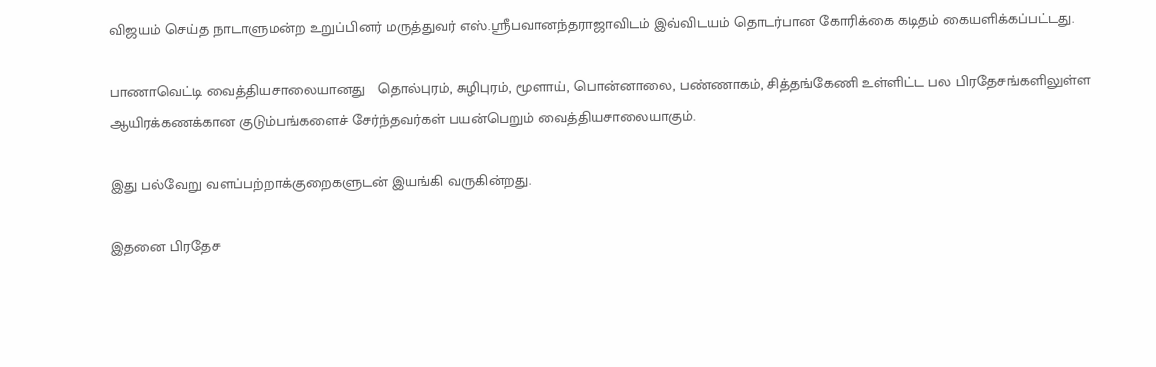விஜயம் செய்த நாடாளுமன்ற உறுப்பினர் மருத்துவர் எஸ்.ஸ்ரீபவானந்தராஜாவிடம் இவ்விடயம் தொடர்பான கோரிக்கை கடிதம் கையளிக்கப்பட்டது.

பாணாவெட்டி வைத்தியசாலையானது   தொல்புரம், சுழிபுரம், மூளாய், பொன்னாலை, பண்ணாகம், சித்தங்கேணி உள்ளிட்ட பல பிரதேசங்களிலுள்ள  ஆயிரக்கணக்கான குடும்பங்களைச் சேர்ந்தவர்கள் பயன்பெறும் வைத்தியசாலையாகும்.

இது பல்வேறு வளப்பற்றாக்குறைகளுடன் இயங்கி வருகின்றது.

இதனை பிரதேச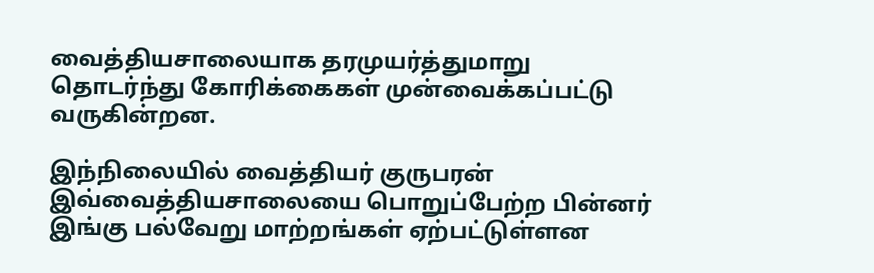வைத்தியசாலையாக தரமுயர்த்துமாறு  தொடர்ந்து கோரிக்கைகள் முன்வைக்கப்பட்டு வருகின்றன.

இந்நிலையில் வைத்தியர் குருபரன் இவ்வைத்தியசாலையை பொறுப்பேற்ற பின்னர் இங்கு பல்வேறு மாற்றங்கள் ஏற்பட்டுள்ளன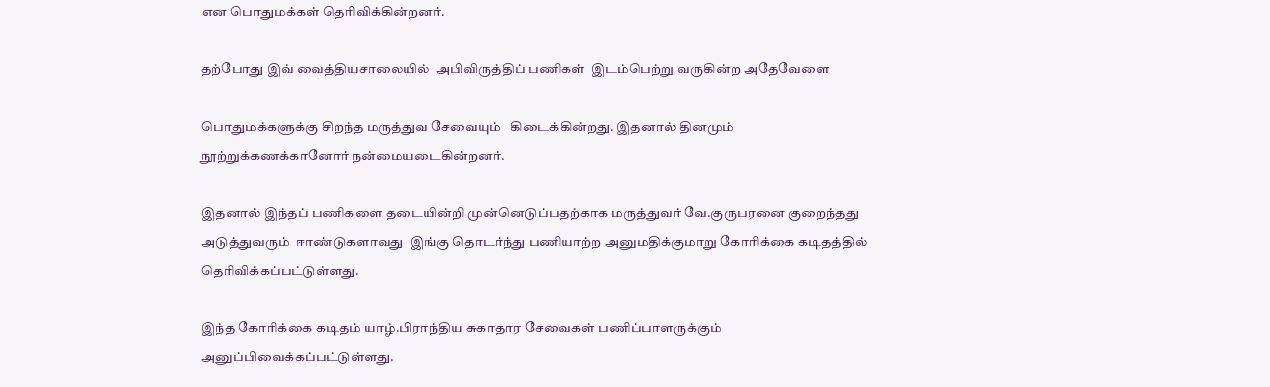என பொதுமக்கள் தெரிவிக்கின்றனர்.

தற்போது இவ் வைத்தியசாலையில்  அபிவிருத்திப் பணிகள்  இடம்பெற்று வருகின்ற அதேவேளை

பொதுமக்களுக்கு சிறந்த மருத்துவ சேவையும்   கிடைக்கின்றது. இதனால் தினமும் நூற்றுக்கணக்கானோர் நன்மையடைகின்றனர்.

இதனால் இந்தப் பணிகளை தடையின்றி முன்னெடுப்பதற்காக மருத்துவர் வே.குருபரனை குறைந்தது அடுத்துவரும்  ஈாண்டுகளாவது  இங்கு தொடர்ந்து பணியாற்ற அனுமதிக்குமாறு கோரிக்கை கடிதத்தில் தெரிவிக்கப்பட்டுள்ளது.

இந்த கோரிக்கை கடிதம் யாழ்.பிராந்திய சுகாதார சேவைகள் பணிப்பாளருக்கும் அனுப்பிவைக்கப்பட்டுள்ளது.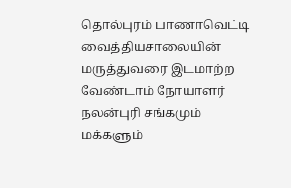தொல்புரம் பாணாவெட்டி வைத்தியசாலையின் மருத்துவரை இடமாற்ற வேண்டாம் நோயாளர் நலன்புரி சங்கமும் மக்களும்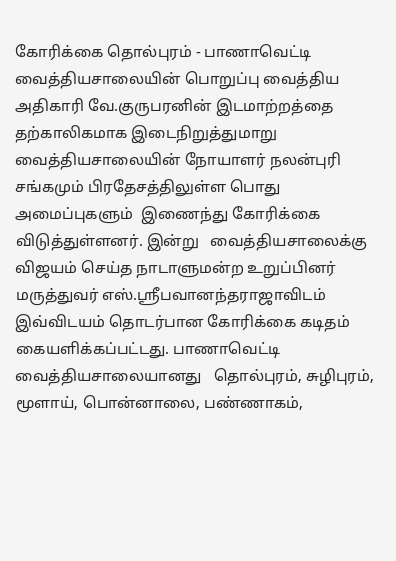கோரிக்கை தொல்புரம் - பாணாவெட்டி வைத்தியசாலையின் பொறுப்பு வைத்திய அதிகாரி வே.குருபரனின் இடமாற்றத்தை தற்காலிகமாக இடைநிறுத்துமாறு வைத்தியசாலையின் நோயாளர் நலன்புரி சங்கமும் பிரதேசத்திலுள்ள பொது அமைப்புகளும்  இணைந்து கோரிக்கை விடுத்துள்ளனர். இன்று   வைத்தியசாலைக்கு விஜயம் செய்த நாடாளுமன்ற உறுப்பினர் மருத்துவர் எஸ்.ஸ்ரீபவானந்தராஜாவிடம் இவ்விடயம் தொடர்பான கோரிக்கை கடிதம் கையளிக்கப்பட்டது. பாணாவெட்டி வைத்தியசாலையானது   தொல்புரம், சுழிபுரம், மூளாய், பொன்னாலை, பண்ணாகம்,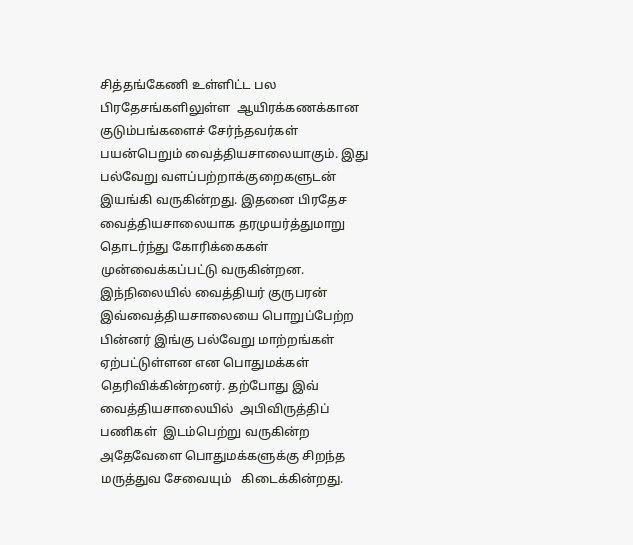சித்தங்கேணி உள்ளிட்ட பல பிரதேசங்களிலுள்ள  ஆயிரக்கணக்கான குடும்பங்களைச் சேர்ந்தவர்கள் பயன்பெறும் வைத்தியசாலையாகும். இது பல்வேறு வளப்பற்றாக்குறைகளுடன் இயங்கி வருகின்றது. இதனை பிரதேச வைத்தியசாலையாக தரமுயர்த்துமாறு  தொடர்ந்து கோரிக்கைகள் முன்வைக்கப்பட்டு வருகின்றன. இந்நிலையில் வைத்தியர் குருபரன் இவ்வைத்தியசாலையை பொறுப்பேற்ற பின்னர் இங்கு பல்வேறு மாற்றங்கள் ஏற்பட்டுள்ளன என பொதுமக்கள் தெரிவிக்கின்றனர். தற்போது இவ் வைத்தியசாலையில்  அபிவிருத்திப் பணிகள்  இடம்பெற்று வருகின்ற அதேவேளை பொதுமக்களுக்கு சிறந்த மருத்துவ சேவையும்   கிடைக்கின்றது.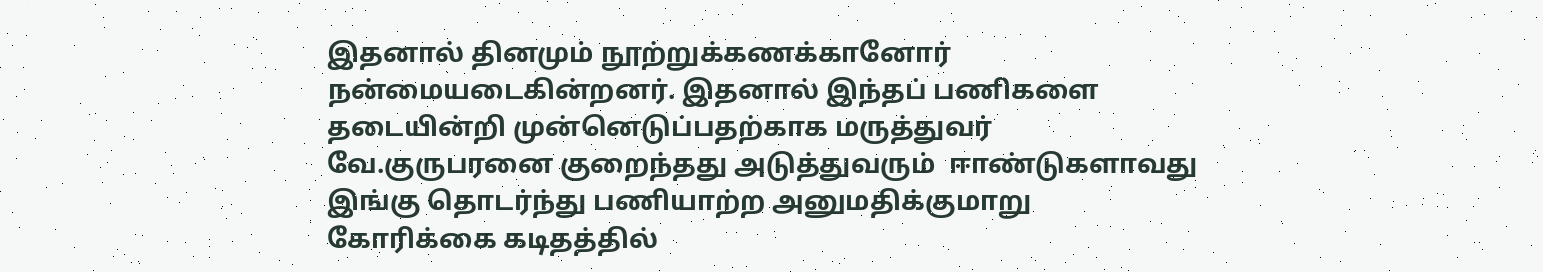இதனால் தினமும் நூற்றுக்கணக்கானோர் நன்மையடைகின்றனர். இதனால் இந்தப் பணிகளை தடையின்றி முன்னெடுப்பதற்காக மருத்துவர் வே.குருபரனை குறைந்தது அடுத்துவரும்  ஈாண்டுகளாவது  இங்கு தொடர்ந்து பணியாற்ற அனுமதிக்குமாறு கோரிக்கை கடிதத்தில்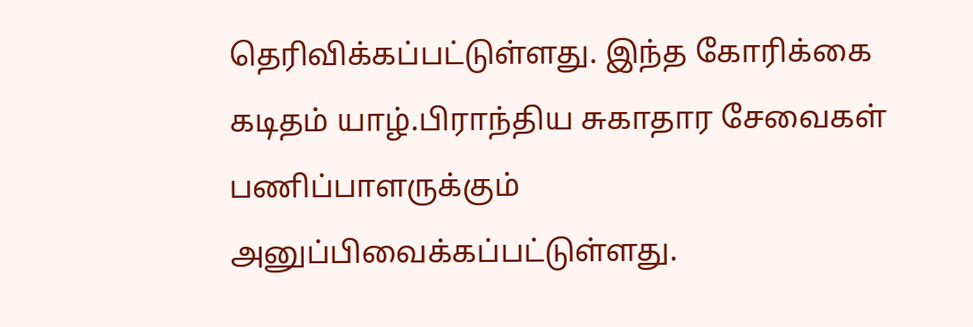தெரிவிக்கப்பட்டுள்ளது. இந்த கோரிக்கை கடிதம் யாழ்.பிராந்திய சுகாதார சேவைகள் பணிப்பாளருக்கும் அனுப்பிவைக்கப்பட்டுள்ளது.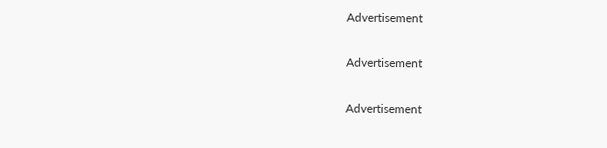Advertisement

Advertisement

Advertisement